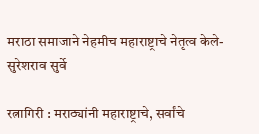मराठा समाजाने नेहमीच महाराष्ट्राचे नेतृत्व केले- सुरेशराव सुर्वे

रत्नागिरी : मराठ्यांनी महाराष्ट्राचे, सर्वांचे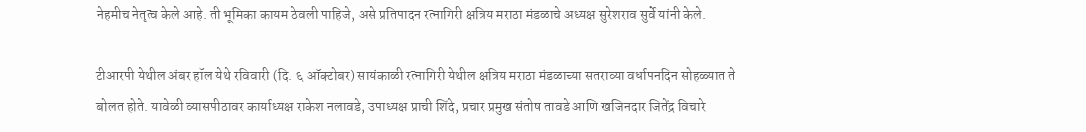नेहमीच नेतृत्व केले आहे. ती भूमिका कायम ठेवली पाहिजे, असे प्रतिपादन रत्नागिरी क्षत्रिय मराठा मंडळाचे अध्यक्ष सुरेशराव सुर्वे यांनी केले.

टीआरपी येथील अंबर हॉल येथे रविवारी (दि. ६ ऑक्टोबर) सायंकाळी रत्नागिरी येथील क्षत्रिय मराठा मंडळाच्या सतराव्या वर्धापनदिन सोहळ्यात ते बोलत होते. यावेळी व्यासपीठावर कार्याध्यक्ष राकेश नलावडे, उपाध्यक्ष प्राची शिंदे, प्रचार प्रमुख संतोष तावडे आणि खजिनदार जितेंद्र विचारे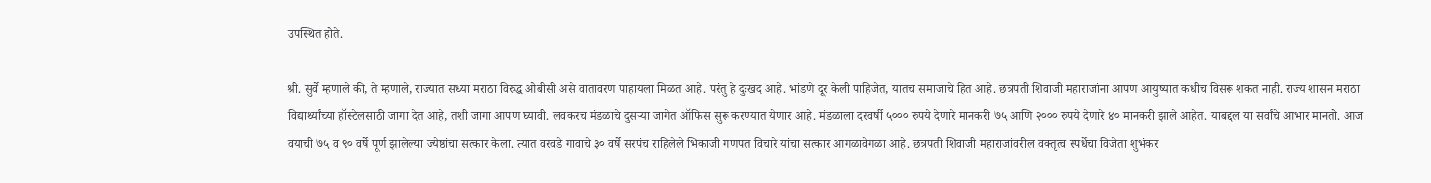उपस्थित होते.

श्री. सुर्वे म्हणाले की, ते म्हणाले, राज्यात सध्या मराठा विरुद्ध ओबीसी असे वातावरण पाहायला मिळत आहे. परंतु हे दुःखद आहे. भांडणे दूर केली पाहिजेत, यातच समाजाचे हित आहे. छत्रपती शिवाजी महाराजांना आपण आयुष्यात कधीच विसरू शकत नाही. राज्य शासन मराठा विद्यार्थ्यांच्या हॉस्टेलसाठी जागा देत आहे, तशी जागा आपण घ्यावी. लवकरच मंडळाचे दुसऱ्या जागेत ऑफिस सुरू करण्यात येणार आहे. मंडळाला दरवर्षी ५००० रुपये देणारे मानकरी ७५ आणि २००० रुपये देणारे ४० मानकरी झाले आहेत. याबद्दल या सर्वांचे आभार मानतो. आज वयाची ७५ व ९० वर्षे पूर्ण झालेल्या ज्येष्ठांचा सत्कार केला. त्यात वरवडे गावाचे ३० वर्षे सरपंच राहिलेले भिकाजी गणपत विचारे यांचा सत्कार आगळावेगळा आहे. छत्रपती शिवाजी महाराजांवरील वक्तृत्व स्पर्धेचा विजेता शुभंकर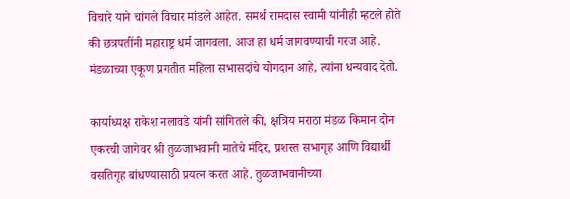विचारे याने चांगले विचार मांडले आहेत. समर्थ रामदास स्वामी यांनीही म्हटले होते की छत्रपतींनी महाराष्ट्र धर्म जागवला. आज हा धर्म जागवण्याची गरज आहे. मंडळाच्या एकूण प्रगतीत महिला सभासदांचे योगदान आहे, त्यांना धन्यवाद देतो.

कार्याध्यक्ष राकेश नलावडे यांनी सांगितले की, क्षत्रिय मराठा मंडळ किमान दोन एकरची जागेवर श्री तुळजाभवानी मातेचे मंदिर, प्रशस्त सभागृह आणि विद्यार्थी वसतिगृह बांधण्यासाठी प्रयत्न करत आहे. तुळजाभवानीच्या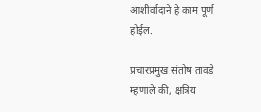आशीर्वादाने हे काम पूर्ण होईल.

प्रचारप्रमुख संतोष तावडे म्हणाले की, क्षत्रिय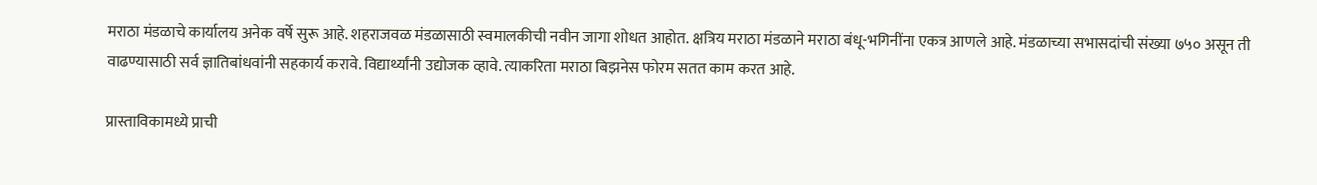मराठा मंडळाचे कार्यालय अनेक वर्षे सुरू आहे. शहराजवळ मंडळासाठी स्वमालकीची नवीन जागा शोधत आहोत. क्षत्रिय मराठा मंडळाने मराठा बंधू-भगिनींना एकत्र आणले आहे. मंडळाच्या सभासदांची संख्या ७५० असून ती वाढण्यासाठी सर्व ज्ञातिबांधवांनी सहकार्य करावे. विद्यार्थ्यांनी उद्योजक व्हावे. त्याकरिता मराठा बिझनेस फोरम सतत काम करत आहे.

प्रास्ताविकामध्ये प्राची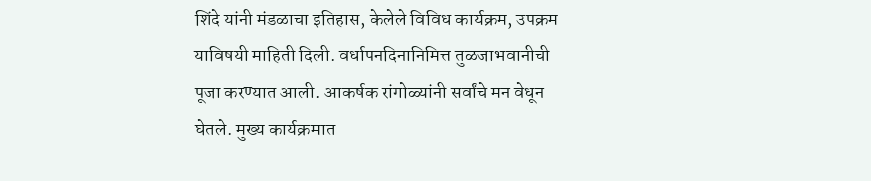शिंदे यांनी मंडळाचा इतिहास, केलेले विविध कार्यक्रम, उपक्रम याविषयी माहिती दिली. वर्धापनदिनानिमित्त तुळजाभवानीची पूजा करण्यात आली. आकर्षक रांगोळ्यांनी सर्वांचे मन वेधून घेतले. मुख्य कार्यक्रमात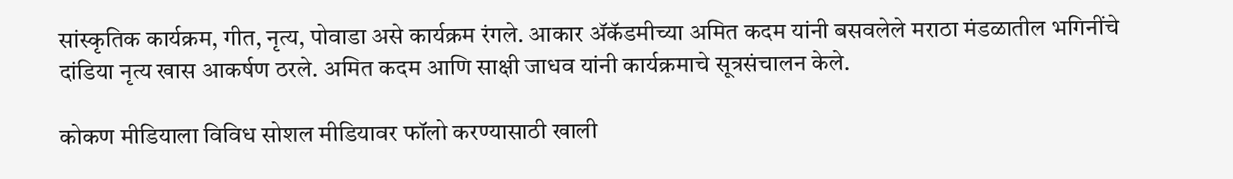सांस्कृतिक कार्यक्रम, गीत, नृत्य, पोवाडा असे कार्यक्रम रंगले. आकार ॲकॅडमीच्या अमित कदम यांनी बसवलेले मराठा मंडळातील भगिनींचे दांडिया नृत्य खास आकर्षण ठरले. अमित कदम आणि साक्षी जाधव यांनी कार्यक्रमाचे सूत्रसंचालन केले.

कोकण मीडियाला विविध सोशल मीडियावर फॉलो करण्यासाठी खाली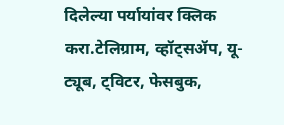दिलेल्या पर्यायांवर क्लिक करा.टेलिग्राम, व्हॉट्सॲप, यू-ट्यूब, ट्विटर, फेसबुक,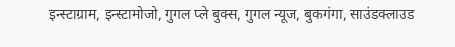इन्स्टाग्राम, इन्स्टामोजो, गुगल प्ले बुक्स, गुगल न्यूज, बुकगंगा, साउंडक्लाउड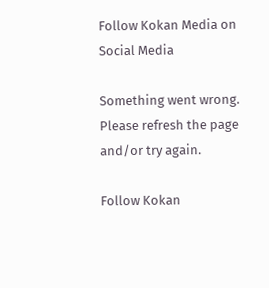Follow Kokan Media on Social Media

Something went wrong. Please refresh the page and/or try again.

Follow Kokan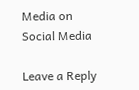Media on Social Media

Leave a Reply